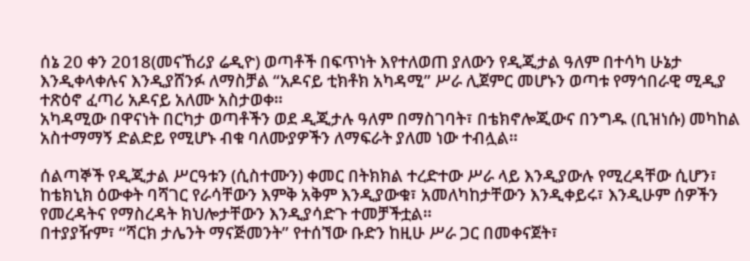ሰኔ 20 ቀን 2018(መናኸሪያ ሬዲዮ) ወጣቶች በፍጥነት እየተለወጠ ያለውን የዲጂታል ዓለም በተሳካ ሁኔታ እንዲቀላቀሉና እንዲያሸንፉ ለማስቻል “አዶናይ ቲክቶክ አካዳሚ” ሥራ ሊጀምር መሆኑን ወጣቱ የማኅበራዊ ሚዲያ ተጽዕኖ ፈጣሪ አዶናይ አለሙ አስታወቀ።
አካዳሚው በዋናነት በርካታ ወጣቶችን ወደ ዲጂታሉ ዓለም በማስገባት፣ በቴክኖሎጂውና በንግዱ (ቢዝነሱ) መካከል አስተማማኝ ድልድይ የሚሆኑ ብቁ ባለሙያዎችን ለማፍራት ያለመ ነው ተብሏል።

ሰልጣኞች የዲጂታል ሥርዓቱን (ሲስተሙን) ቀመር በትክክል ተረድተው ሥራ ላይ እንዲያውሉ የሚረዳቸው ሲሆን፣ ከቴክኒክ ዕውቀት ባሻገር የራሳቸውን እምቅ አቅም እንዲያውቁ፣ አመለካከታቸውን እንዲቀይሩ፣ እንዲሁም ሰዎችን የመረዳትና የማስረዳት ክህሎታቸውን እንዲያሳድጉ ተመቻችቷል።
በተያያዥም፣ “ሻርክ ታሌንት ማናጅመንት” የተሰኘው ቡድን ከዚሁ ሥራ ጋር በመቀናጀት፣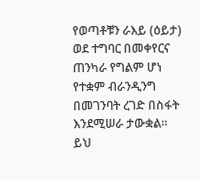የወጣቶቹን ራእይ (ዕይታ) ወደ ተግባር በመቀየርና ጠንካራ የግልም ሆነ የተቋም ብራንዲንግ በመገንባት ረገድ በስፋት እንደሚሠራ ታውቋል።
ይህ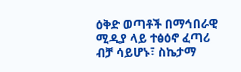ዕቅድ ወጣቶች በማኅበራዊ ሚዲያ ላይ ተፅዕኖ ፈጣሪ ብቻ ሳይሆኑ፣ ስኬታማ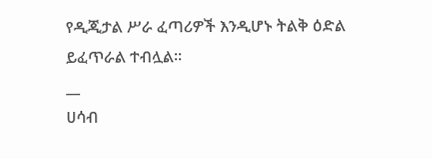የዲጂታል ሥራ ፈጣሪዎች እንዲሆኑ ትልቅ ዕድል ይፈጥራል ተብሏል።
__
ሀሳብ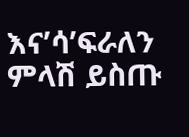እና’ሳ’ፍራለን
ምላሽ ይስጡ